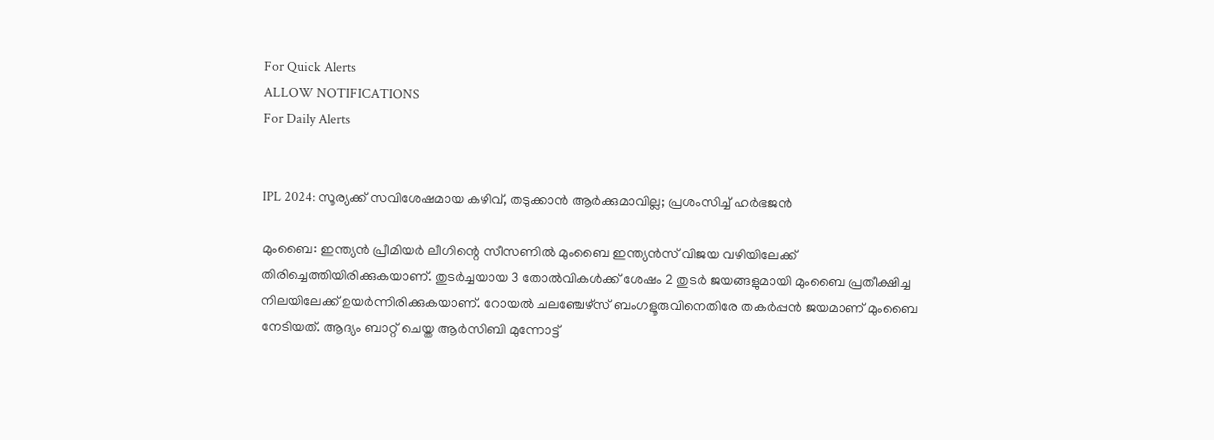For Quick Alerts
ALLOW NOTIFICATIONS
For Daily Alerts


IPL 2024: സൂര്യക്ക് സവിശേഷമായ കഴിവ്, തടുക്കാന്‍ ആര്‍ക്കുമാവില്ല; പ്രശംസിച്ച് ഹര്‍ഭജന്‍

മുംബൈ: ഇന്ത്യന്‍ പ്രീമിയര്‍ ലീഗിന്റെ സീസണില്‍ മുംബൈ ഇന്ത്യന്‍സ് വിജയ വഴിയിലേക്ക് തിരിച്ചെത്തിയിരിക്കുകയാണ്. തുടര്‍ച്ചയായ 3 തോല്‍വികള്‍ക്ക് ശേഷം 2 തുടര്‍ ജയങ്ങളുമായി മുംബൈ പ്രതീക്ഷിച്ച നിലയിലേക്ക് ഉയര്‍ന്നിരിക്കുകയാണ്. റോയല്‍ ചലഞ്ചേഴ്‌സ് ബംഗളൂരുവിനെതിരേ തകര്‍പ്പന്‍ ജയമാണ് മുംബൈ നേടിയത്. ആദ്യം ബാറ്റ് ചെയ്ത ആര്‍സിബി മുന്നോട്ട്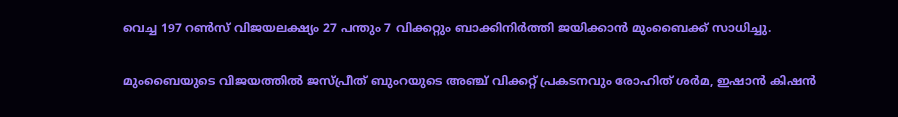വെച്ച 197 റണ്‍സ് വിജയലക്ഷ്യം 27 പന്തും 7 വിക്കറ്റും ബാക്കിനിര്‍ത്തി ജയിക്കാന്‍ മുംബൈക്ക് സാധിച്ചു.

മുംബൈയുടെ വിജയത്തില്‍ ജസ്പ്രീത് ബുംറയുടെ അഞ്ച് വിക്കറ്റ് പ്രകടനവും രോഹിത് ശര്‍മ, ഇഷാന്‍ കിഷന്‍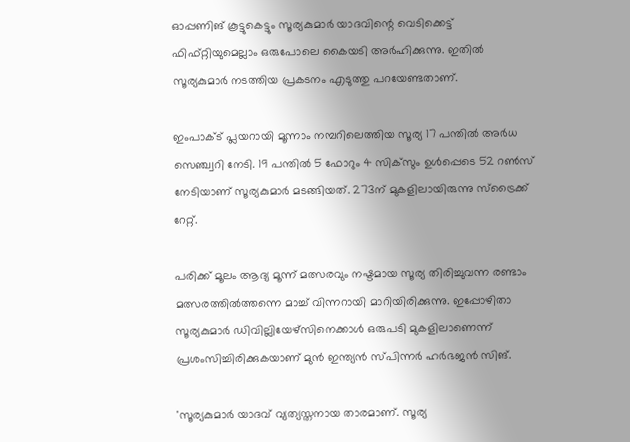ഓപ്പണിങ് കൂട്ടുകെട്ടും സൂര്യകുമാര്‍ യാദവിന്റെ വെടിക്കെട്ട് ഫിഫ്റ്റിയുമെല്ലാം ഒരുപോലെ കൈയടി അര്‍ഹിക്കുന്നു. ഇതില്‍ സൂര്യകുമാര്‍ നടത്തിയ പ്രകടനം എടുത്തു പറയേണ്ടതാണ്.

ഇംപാക്ട് പ്ലയറായി മൂന്നാം നമ്പറിലെത്തിയ സൂര്യ 17 പന്തില്‍ അര്‍ധ സെഞ്ച്വറി നേടി. 19 പന്തില്‍ 5 ഫോറും 4 സിക്‌സും ഉള്‍പ്പെടെ 52 റണ്‍സ് നേടിയാണ് സൂര്യകുമാര്‍ മടങ്ങിയത്. 273ന് മുകളിലായിരുന്നു സ്‌ട്രൈക്ക് റേറ്റ്.

പരിക്ക് മൂലം ആദ്യ മൂന്ന് മത്സരവും നഷ്ടമായ സൂര്യ തിരിച്ചുവന്ന രണ്ടാം മത്സരത്തില്‍ത്തന്നെ മാച്ച് വിന്നറായി മാറിയിരിക്കുന്നു. ഇപ്പോഴിതാ സൂര്യകുമാര്‍ ഡിവില്ലിയേഴ്‌സിനെക്കാള്‍ ഒരുപടി മുകളിലാണെന്ന് പ്രശംസിച്ചിരിക്കുകയാണ് മുന്‍ ഇന്ത്യന്‍ സ്പിന്നര്‍ ഹര്‍ഭജന്‍ സിങ്.

'സൂര്യകുമാര്‍ യാദവ് വ്യത്യസ്തനായ താരമാണ്. സൂര്യ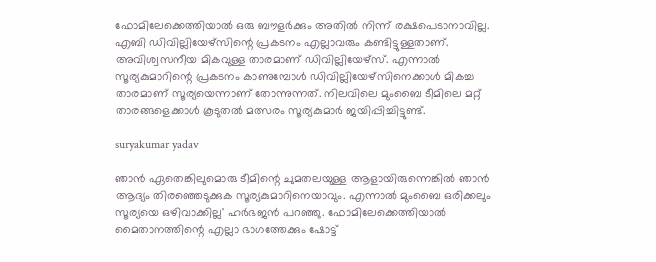ഫോമിലേക്കെത്തിയാല്‍ ഒരു ബൗളര്‍ക്കും അതില്‍ നിന്ന് രക്ഷപെടാനാവില്ല. എബി ഡിവില്ലിയേഴ്‌സിന്റെ പ്രകടനം എല്ലാവരും കണ്ടിട്ടുള്ളതാണ്. അവിശ്വസനീയ മികവുള്ള താരമാണ് ഡിവില്ലിയേഴ്‌സ്. എന്നാല്‍ സൂര്യകുമാറിന്റെ പ്രകടനം കാണുമ്പോള്‍ ഡിവില്ലിയേഴ്‌സിനെക്കാള്‍ മികച്ച താരമാണ് സൂര്യയെന്നാണ് തോന്നുന്നത്. നിലവിലെ മുംബൈ ടീമിലെ മറ്റ് താരങ്ങളെക്കാള്‍ കൂടുതല്‍ മത്സരം സൂര്യകുമാര്‍ ജയിപ്പിച്ചിട്ടുണ്ട്.

suryakumar yadav

ഞാന്‍ ഏതെങ്കിലുമൊരു ടീമിന്റെ ചുമതലയുള്ള ആളായിരുന്നെങ്കില്‍ ഞാന്‍ ആദ്യം തിരഞ്ഞെടുക്കുക സൂര്യകുമാറിനെയാവും. എന്നാല്‍ മുംബൈ ഒരിക്കലും സൂര്യയെ ഒഴിവാക്കില്ല' ഹര്‍ഭജന്‍ പറഞ്ഞു. ഫോമിലേക്കെത്തിയാല്‍ മൈതാനത്തിന്റെ എല്ലാ ഭാഗത്തേക്കും ഷോട്ട്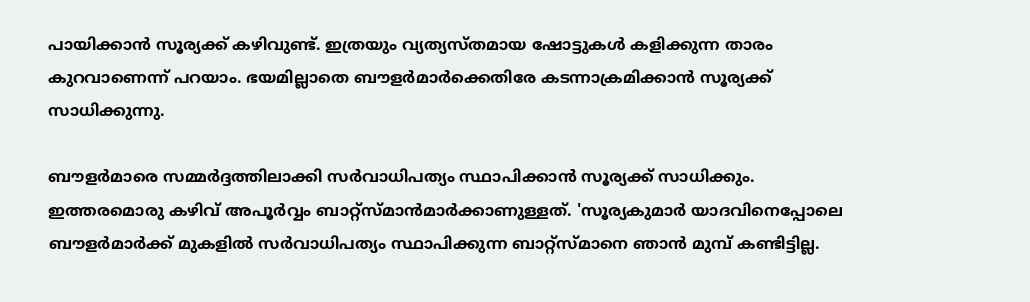പായിക്കാന്‍ സൂര്യക്ക് കഴിവുണ്ട്. ഇത്രയും വ്യത്യസ്തമായ ഷോട്ടുകള്‍ കളിക്കുന്ന താരം കുറവാണെന്ന് പറയാം. ഭയമില്ലാതെ ബൗളര്‍മാര്‍ക്കെതിരേ കടന്നാക്രമിക്കാന്‍ സൂര്യക്ക് സാധിക്കുന്നു.

ബൗളര്‍മാരെ സമ്മര്‍ദ്ദത്തിലാക്കി സര്‍വാധിപത്യം സ്ഥാപിക്കാന്‍ സൂര്യക്ക് സാധിക്കും. ഇത്തരമൊരു കഴിവ് അപൂര്‍വ്വം ബാറ്റ്‌സ്മാന്‍മാര്‍ക്കാണുള്ളത്. 'സൂര്യകുമാര്‍ യാദവിനെപ്പോലെ ബൗളര്‍മാര്‍ക്ക് മുകളില്‍ സര്‍വാധിപത്യം സ്ഥാപിക്കുന്ന ബാറ്റ്‌സ്മാനെ ഞാന്‍ മുമ്പ് കണ്ടിട്ടില്ല.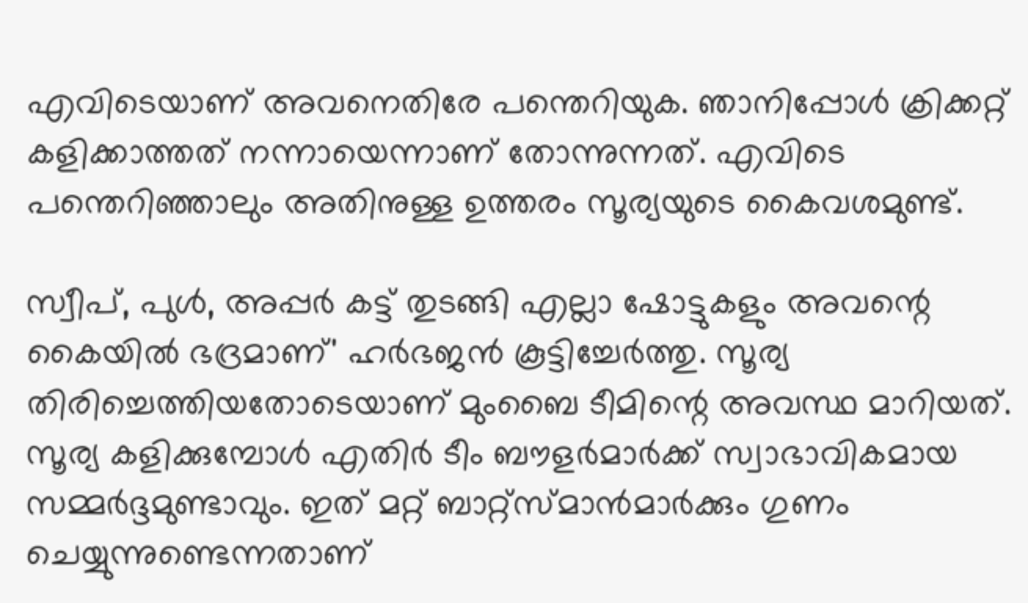എവിടെയാണ് അവനെതിരേ പന്തെറിയുക. ഞാനിപ്പോള്‍ ക്രിക്കറ്റ് കളിക്കാത്തത് നന്നായെന്നാണ് തോന്നുന്നത്. എവിടെ പന്തെറിഞ്ഞാലും അതിനുള്ള ഉത്തരം സൂര്യയുടെ കൈവശമുണ്ട്.

സ്വീപ്, പുള്‍, അപ്പര്‍ കട്ട് തുടങ്ങി എല്ലാ ഷോട്ടുകളും അവന്റെ കൈയില്‍ ഭദ്രമാണ്' ഹര്‍ഭജന്‍ കൂട്ടിച്ചേര്‍ത്തു. സൂര്യ തിരിച്ചെത്തിയതോടെയാണ് മുംബൈ ടീമിന്റെ അവസ്ഥ മാറിയത്. സൂര്യ കളിക്കുമ്പോള്‍ എതിര്‍ ടീം ബൗളര്‍മാര്‍ക്ക് സ്വാഭാവികമായ സമ്മര്‍ദ്ദമുണ്ടാവും. ഇത് മറ്റ് ബാറ്റ്‌സ്മാന്‍മാര്‍ക്കും ഗുണം ചെയ്യുന്നുണ്ടെന്നതാണ്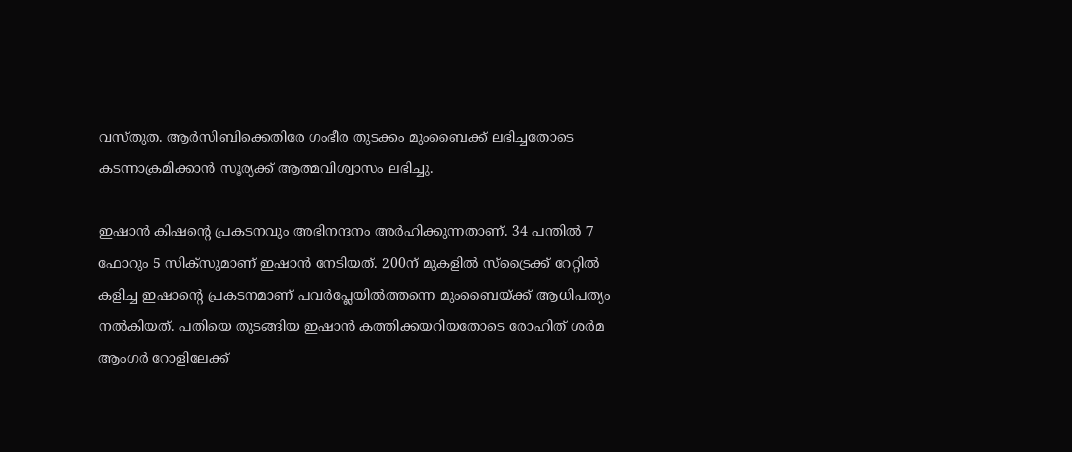വസ്തുത. ആര്‍സിബിക്കെതിരേ ഗംഭീര തുടക്കം മുംബൈക്ക് ലഭിച്ചതോടെ കടന്നാക്രമിക്കാന്‍ സൂര്യക്ക് ആത്മവിശ്വാസം ലഭിച്ചു.

ഇഷാന്‍ കിഷന്റെ പ്രകടനവും അഭിനന്ദനം അര്‍ഹിക്കുന്നതാണ്. 34 പന്തില്‍ 7 ഫോറും 5 സിക്‌സുമാണ് ഇഷാന്‍ നേടിയത്. 200ന് മുകളില്‍ സ്‌ട്രൈക്ക് റേറ്റില്‍ കളിച്ച ഇഷാന്റെ പ്രകടനമാണ് പവര്‍പ്ലേയില്‍ത്തന്നെ മുംബൈയ്ക്ക് ആധിപത്യം നല്‍കിയത്. പതിയെ തുടങ്ങിയ ഇഷാന്‍ കത്തിക്കയറിയതോടെ രോഹിത് ശര്‍മ ആംഗര്‍ റോളിലേക്ക്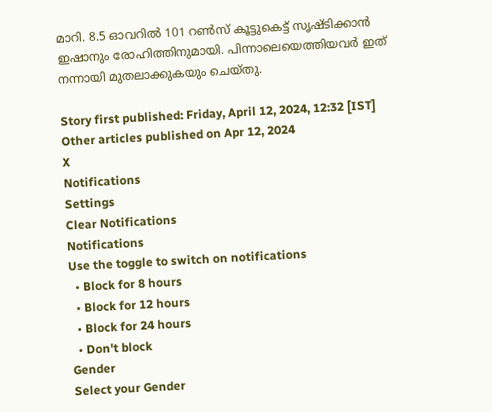മാറി. 8.5 ഓവറില്‍ 101 റണ്‍സ് കൂട്ടുകെട്ട് സൃഷ്ടിക്കാന്‍ ഇഷാനും രോഹിത്തിനുമായി. പിന്നാലെയെത്തിയവര്‍ ഇത് നന്നായി മുതലാക്കുകയും ചെയ്തു.

Story first published: Friday, April 12, 2024, 12:32 [IST]
Other articles published on Apr 12, 2024
X
Notifications
Settings
Clear Notifications
Notifications
Use the toggle to switch on notifications
  • Block for 8 hours
  • Block for 12 hours
  • Block for 24 hours
  • Don't block
Gender
Select your Gender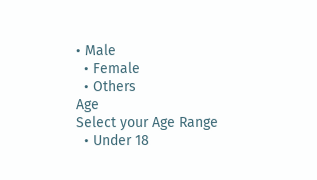• Male
  • Female
  • Others
Age
Select your Age Range
  • Under 18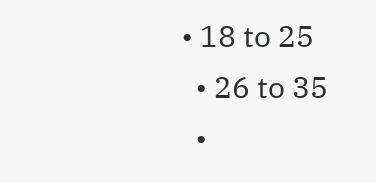• 18 to 25
  • 26 to 35
  •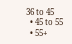36 to 45
  • 45 to 55
  • 55+